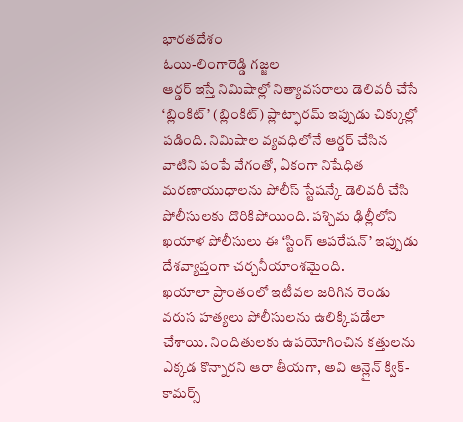భారతదేశం
ఓయి-లింగారెడ్డి గజ్జల
ఆర్డర్ ఇస్తే నిమిషాల్లో నిత్యావసరాలు డెలివరీ చేసే ‘బ్లింకిట్’ (బ్లింకిట్) ప్లాట్ఫారమ్ ఇప్పుడు చిక్కుల్లో పడింది. నిమిషాల వ్యవధిలోనే ఆర్డర్ చేసిన వాటిని పంపే వేగంతో, ఏకంగా నిషేధిత మరణాయుధాలను పోలీస్ స్టేషన్కే డెలివరీ చేసి పోలీసులకు దొరికిపోయింది. పశ్చిమ ఢిల్లీలోని ఖయాళ పోలీసులు ఈ ‘స్టింగ్ ఆపరేషన్’ ఇప్పుడు దేశవ్యాప్తంగా చర్చనీయాంశమైంది.
ఖయాలా ప్రాంతంలో ఇటీవల జరిగిన రెండు వరుస హత్యలు పోలీసులను ఉలిక్కిపడేలా చేశాయి. నిందితులకు ఉపయోగించిన కత్తులను ఎక్కడ కొన్నారని ఆరా తీయగా, అవి ఆన్లైన్ క్విక్-కామర్స్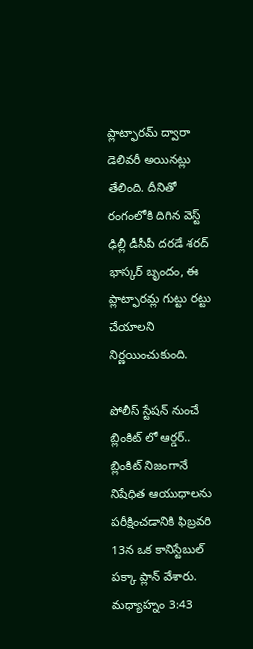ప్లాట్ఫారమ్ ద్వారా డెలివరీ అయినట్లు తేలింది. దీనితో రంగంలోకి దిగిన వెస్ట్ ఢిల్లీ డీసీపీ దరడే శరద్ భాస్కర్ బృందం, ఈ ప్లాట్ఫారమ్ల గుట్టు రట్టు చేయాలని నిర్ణయించుకుంది.

పోలీస్ స్టేషన్ నుంచే బ్లింకిట్ లో ఆర్డర్..
బ్లింకిట్ నిజంగానే నిషేధిత ఆయుధాలను పరీక్షించడానికి ఫిబ్రవరి 13న ఒక కానిస్టేబుల్ పక్కా ప్లాన్ వేశారు. మధ్యాహ్నం 3:43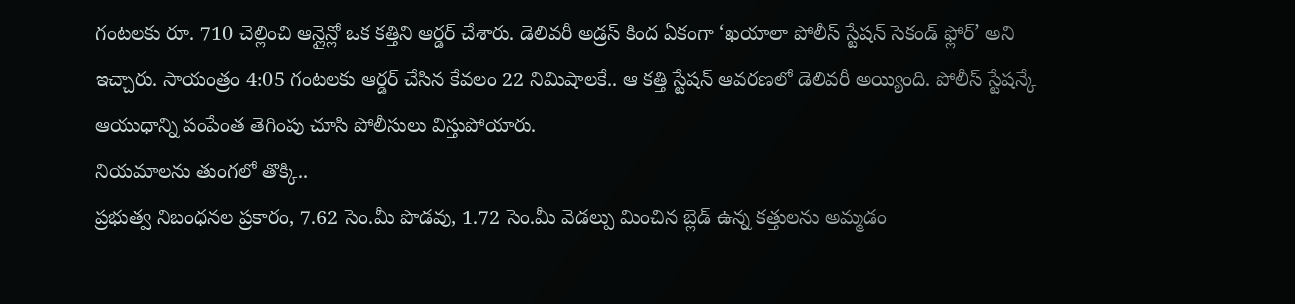గంటలకు రూ. 710 చెల్లించి ఆన్లైన్లో ఒక కత్తిని ఆర్డర్ చేశారు. డెలివరీ అడ్రస్ కింద ఏకంగా ‘ఖయాలా పోలీస్ స్టేషన్ సెకండ్ ఫ్లోర్’ అని ఇచ్చారు. సాయంత్రం 4:05 గంటలకు ఆర్డర్ చేసిన కేవలం 22 నిమిషాలకే.. ఆ కత్తి స్టేషన్ ఆవరణలో డెలివరీ అయ్యింది. పోలీస్ స్టేషన్కే ఆయుధాన్ని పంపేంత తెగింపు చూసి పోలీసులు విస్తుపోయారు.
నియమాలను తుంగలో తొక్కి..
ప్రభుత్వ నిబంధనల ప్రకారం, 7.62 సెం.మీ పొడవు, 1.72 సెం.మీ వెడల్పు మించిన బ్లెడ్ ఉన్న కత్తులను అమ్మడం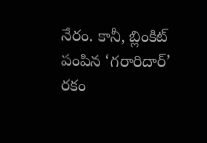నేరం. కానీ, బ్లింకిట్ పంపిన ‘గరారిదార్’ రకం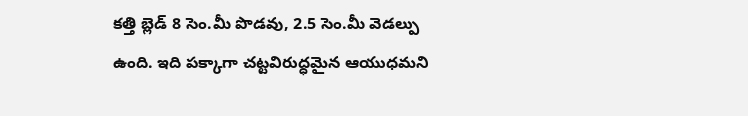కత్తి బ్లెడ్ 8 సెం.మీ పొడవు, 2.5 సెం.మీ వెడల్పు ఉంది. ఇది పక్కాగా చట్టవిరుద్ధమైన ఆయుధమని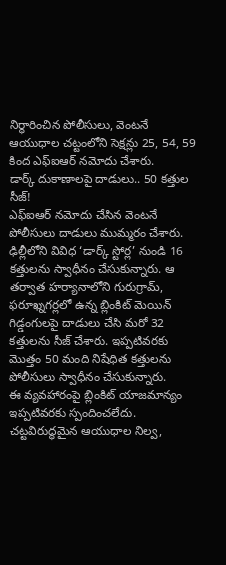నిర్ధారించిన పోలీసులు, వెంటనే ఆయుధాల చట్టంలోని సెక్షన్లు 25, 54, 59 కింద ఎఫ్ఐఆర్ నమోదు చేశారు.
డార్క్ దుకాణాలపై దాడులు.. 50 కత్తుల సీజ్!
ఎఫ్ఐఆర్ నమోదు చేసిన వెంటనే పోలీసులు దాడులు ముమ్మరం చేశారు. ఢిల్లీలోని వివిధ ‘డార్క్ స్టోర్ల’ నుండి 16 కత్తులను స్వాధీనం చేసుకున్నారు. ఆ తర్వాత హర్యానాలోని గురుగ్రామ్, ఫరూఖ్నగర్లలో ఉన్న బ్లింకిట్ మెయిన్ గిడ్డంగులపై దాడులు చేసి మరో 32 కత్తులను సీజ్ చేశారు. ఇప్పటివరకు మొత్తం 50 మంది నిషేధిత కత్తులను పోలీసులు స్వాధీనం చేసుకున్నారు.
ఈ వ్యవహారంపై బ్లింకిట్ యాజమాన్యం ఇప్పటివరకు స్పందించలేదు. చట్టవిరుద్ధమైన ఆయుధాల నిల్వ,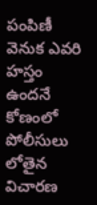పంపిణీ వెనుక ఎవరి హస్తం ఉందనే కోణంలో పోలీసులు లోతైన విచారణ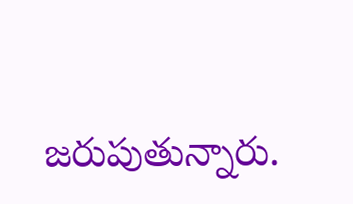జరుపుతున్నారు.